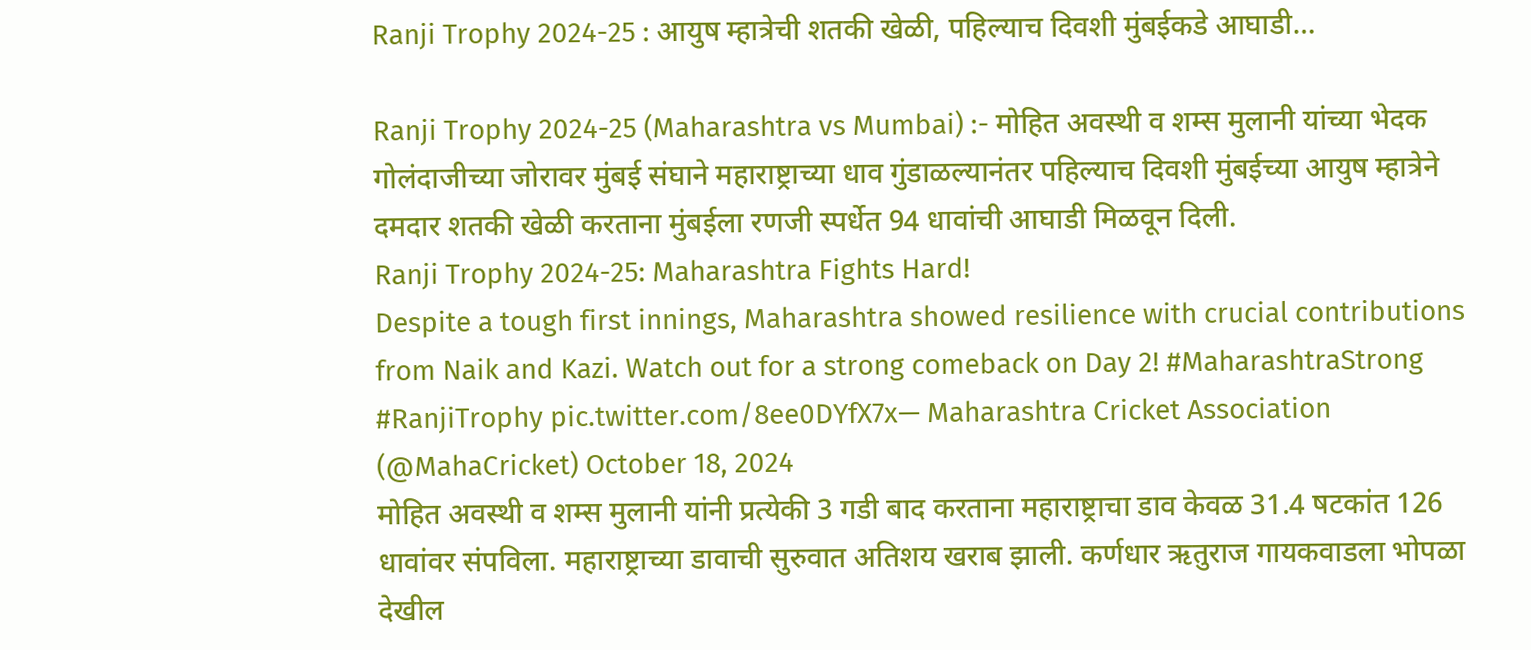Ranji Trophy 2024-25 : आयुष म्हात्रेची शतकी खेळी, पहिल्याच दिवशी मुंबईकडे आघाडी…

Ranji Trophy 2024-25 (Maharashtra vs Mumbai) :- मोहित अवस्थी व शम्स मुलानी यांच्या भेदक गोलंदाजीच्या जोरावर मुंबई संघाने महाराष्ट्राच्या धाव गुंडाळल्यानंतर पहिल्याच दिवशी मुंबईच्या आयुष म्हात्रेने दमदार शतकी खेळी करताना मुंबईला रणजी स्पर्धेत 94 धावांची आघाडी मिळवून दिली.
Ranji Trophy 2024-25: Maharashtra Fights Hard!
Despite a tough first innings, Maharashtra showed resilience with crucial contributions from Naik and Kazi. Watch out for a strong comeback on Day 2! #MaharashtraStrong #RanjiTrophy pic.twitter.com/8ee0DYfX7x— Maharashtra Cricket Association (@MahaCricket) October 18, 2024
मोहित अवस्थी व शम्स मुलानी यांनी प्रत्येकी 3 गडी बाद करताना महाराष्ट्राचा डाव केवळ 31.4 षटकांत 126 धावांवर संपविला. महाराष्ट्राच्या डावाची सुरुवात अतिशय खराब झाली. कर्णधार ऋतुराज गायकवाडला भोपळा देखील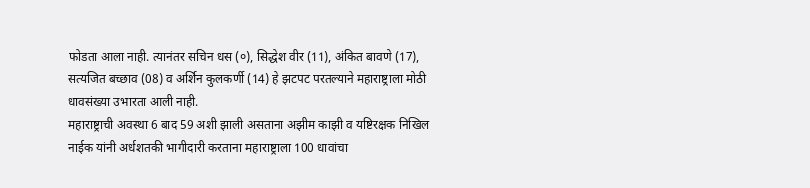फोडता आला नाही. त्यानंतर सचिन धस (०), सिद्धेश वीर (11), अंकित बावणे (17), सत्यजित बच्छाव (08) व अर्शिन कुलकर्णी (14) हे झटपट परतल्याने महाराष्ट्राला मोठी धावसंख्या उभारता आली नाही.
महाराष्ट्राची अवस्था 6 बाद 59 अशी झाली असताना अझीम काझी व यष्टिरक्षक निखिल नाईक यांनी अर्धशतकी भागीदारी करताना महाराष्ट्राला 100 धावांचा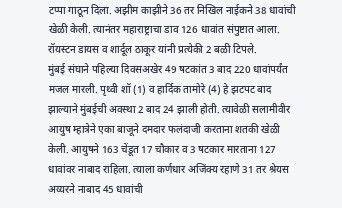टप्पा गाठून दिला. अझीम काझीने 36 तर निखिल नाईकने 38 धावांची खेळी केली. त्यानंतर महाराष्ट्राचा डाव 126 धावांत संपुष्टात आला. रॉयस्टन डायस व शार्दूल ठाकूर यांनी प्रत्येकी 2 बळी टिपले.
मुंबई संघाने पहिल्या दिवसअखेर 49 षटकांत 3 बाद 220 धावांपर्यंत मजल मारली. पृथ्वी शॉ (1) व हार्दिक तामोरे (4) हे झटपट बाद झाल्याने मुंबईची अवस्था 2 बाद 24 झाली होती. त्यावेळी सलामीवीर आयुष म्हात्रेने एका बाजूने दमदार फलंदाजी करताना शतकी खेळी केली. आयुषने 163 चेंडूत 17 चौकार व 3 षटकार मारताना 127 धावांवर नाबाद राहिला. त्याला कर्णधार अजिंक्य रहाणे 31 तर श्रेयस अय्यरने नाबाद 45 धावांची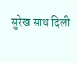सुरेख साथ दिली